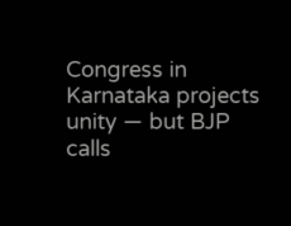Congress in Karnataka projects unity — but BJP calls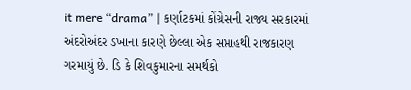it mere “drama” | કર્ણાટકમાં કોંગ્રેસની રાજ્ય સરકારમાં અંદરોઅંદર ડખાના કારણે છેલ્લા એક સપ્તાહથી રાજકારણ ગરમાયું છે. ડિ કે શિવકુમારના સમર્થકો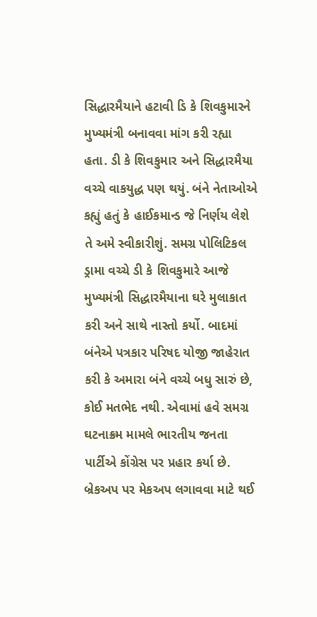સિદ્ધારમૈયાને હટાવી ડિ કે શિવકુમારને મુખ્યમંત્રી બનાવવા માંગ કરી રહ્યા હતા. ડી કે શિવકુમાર અને સિદ્ધારમૈયા વચ્ચે વાકયુદ્ધ પણ થયું. બંને નેતાઓએ કહ્યું હતું કે હાઈકમાન્ડ જે નિર્ણય લેશે તે અમે સ્વીકારીશું. સમગ્ર પોલિટિકલ ડ્રામા વચ્ચે ડી કે શિવકુમારે આજે મુખ્યમંત્રી સિદ્ધારમૈયાના ઘરે મુલાકાત કરી અને સાથે નાસ્તો કર્યો. બાદમાં બંનેએ પત્રકાર પરિષદ યોજી જાહેરાત કરી કે અમારા બંને વચ્ચે બધુ સારું છે, કોઈ મતભેદ નથી. એવામાં હવે સમગ્ર ઘટનાક્રમ મામલે ભારતીય જનતા પાર્ટીએ કોંગ્રેસ પર પ્રહાર કર્યા છે.
બ્રેકઅપ પર મેકઅપ લગાવવા માટે થઈ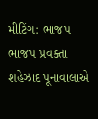મીટિંગ: ભાજપ
ભાજપ પ્રવક્તા શહેઝાદ પૂનાવાલાએ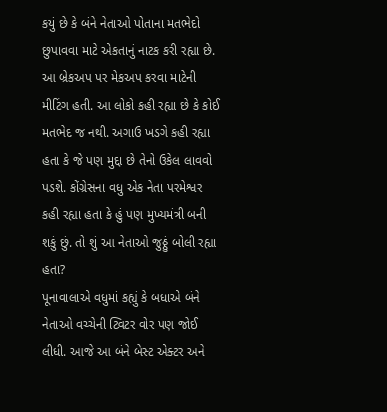કયું છે કે બંને નેતાઓ પોતાના મતભેદો છુપાવવા માટે એકતાનું નાટક કરી રહ્યા છે. આ બ્રેકઅપ પર મેકઅપ કરવા માટેની મીટિંગ હતી. આ લોકો કહી રહ્યા છે કે કોઈ મતભેદ જ નથી. અગાઉ ખડગે કહી રહ્યા હતા કે જે પણ મુદ્દા છે તેનો ઉકેલ લાવવો પડશે. કોંગ્રેસના વધુ એક નેતા પરમેશ્વર કહી રહ્યા હતા કે હું પણ મુખ્યમંત્રી બની શકું છું. તો શું આ નેતાઓ જુઠ્ઠું બોલી રહ્યા હતા?
પૂનાવાલાએ વધુમાં કહ્યું કે બધાએ બંને નેતાઓ વચ્ચેની ટ્વિટર વોર પણ જોઈ લીધી. આજે આ બંને બેસ્ટ એક્ટર અને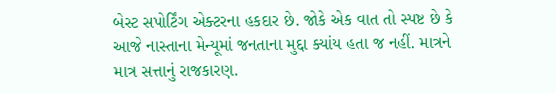બેસ્ટ સપોર્ટિંગ એક્ટરના હકદાર છે. જોકે એક વાત તો સ્પષ્ટ છે કે આજે નાસ્તાના મેન્યૂમાં જનતાના મુદ્દા ક્યાંય હતા જ નહીં. માત્રને માત્ર સત્તાનું રાજકારણ.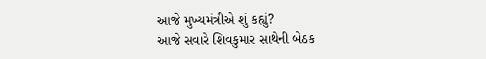આજે મુખ્યમંત્રીએ શું કહ્યું?
આજે સવારે શિવકુમાર સાથેની બેઠક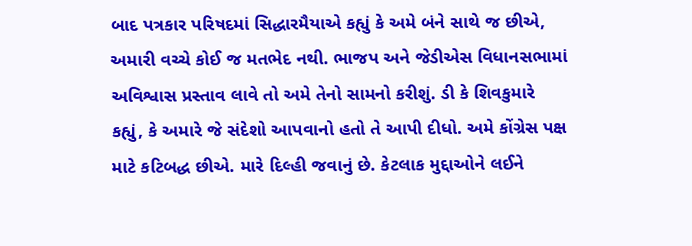બાદ પત્રકાર પરિષદમાં સિદ્ધારમૈયાએ કહ્યું કે અમે બંને સાથે જ છીએ, અમારી વચ્ચે કોઈ જ મતભેદ નથી. ભાજપ અને જેડીએસ વિધાનસભામાં અવિશ્વાસ પ્રસ્તાવ લાવે તો અમે તેનો સામનો કરીશું. ડી કે શિવકુમારે કહ્યું, કે અમારે જે સંદેશો આપવાનો હતો તે આપી દીધો. અમે કોંગ્રેસ પક્ષ માટે કટિબદ્ધ છીએ. મારે દિલ્હી જવાનું છે. કેટલાક મુદ્દાઓને લઈને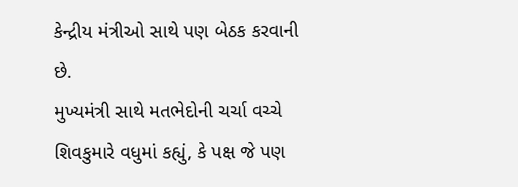કેન્દ્રીય મંત્રીઓ સાથે પણ બેઠક કરવાની છે.
મુખ્યમંત્રી સાથે મતભેદોની ચર્ચા વચ્ચે શિવકુમારે વધુમાં કહ્યું, કે પક્ષ જે પણ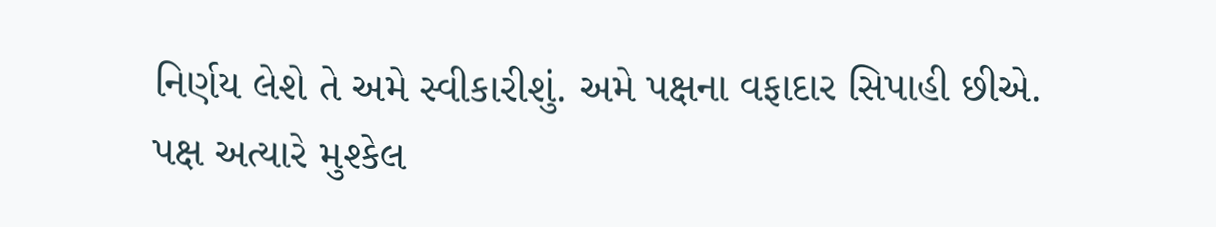નિર્ણય લેશે તે અમે સ્વીકારીશું. અમે પક્ષના વફાદાર સિપાહી છીએ. પક્ષ અત્યારે મુશ્કેલ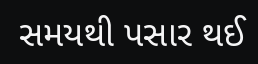સમયથી પસાર થઈ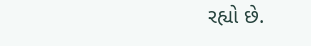રહ્યો છે.